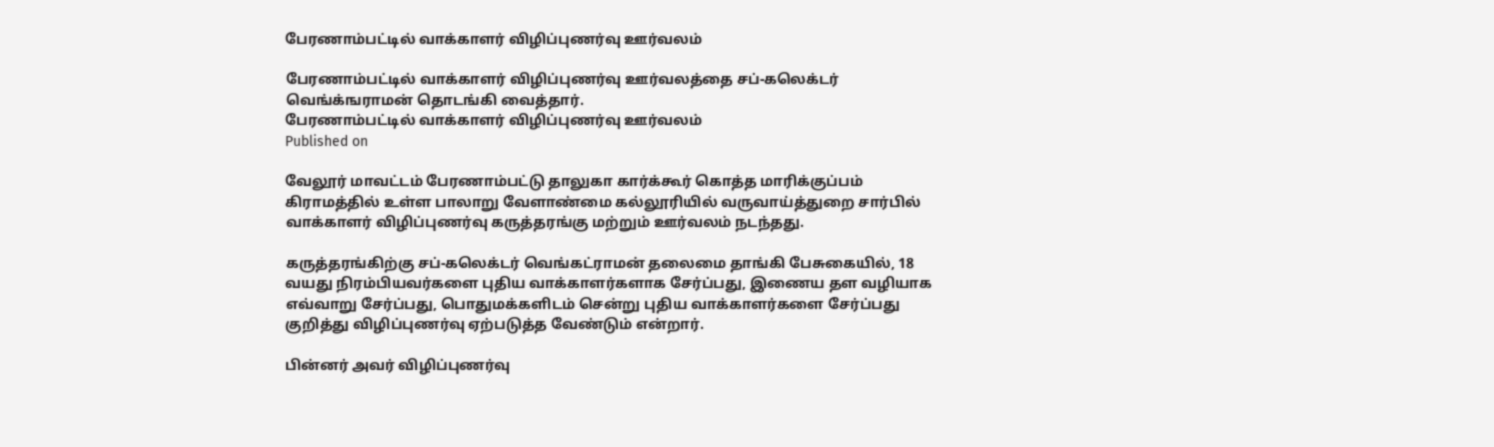பேரணாம்பட்டில் வாக்காளர் விழிப்புணர்வு ஊர்வலம்

பேரணாம்பட்டில் வாக்காளர் விழிப்புணர்வு ஊர்வலத்தை சப்-கலெக்டர் வெங்க்ஙராமன் தொடங்கி வைத்தார்.
பேரணாம்பட்டில் வாக்காளர் விழிப்புணர்வு ஊர்வலம்
Published on

வேலூர் மாவட்டம் பேரணாம்பட்டு தாலுகா கார்க்கூர் கொத்த மாரிக்குப்பம் கிராமத்தில் உள்ள பாலாறு வேளாண்மை கல்லூரியில் வருவாய்த்துறை சார்பில் வாக்காளர் விழிப்புணர்வு கருத்தரங்கு மற்றும் ஊர்வலம் நடந்தது.

கருத்தரங்கிற்கு சப்-கலெக்டர் வெங்கட்ராமன் தலைமை தாங்கி பேசுகையில், 18 வயது நிரம்பியவர்களை புதிய வாக்காளர்களாக சேர்ப்பது, இணைய தள வழியாக எவ்வாறு சேர்ப்பது, பொதுமக்களிடம் சென்று புதிய வாக்காளர்களை சேர்ப்பது குறித்து விழிப்புணர்வு ஏற்படுத்த வேண்டும் என்றார்.

பின்னர் அவர் விழிப்புணர்வு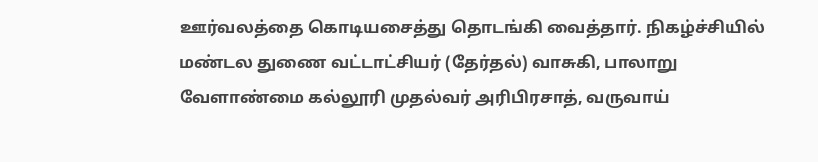ஊர்வலத்தை கொடியசைத்து தொடங்கி வைத்தார். நிகழ்ச்சியில் மண்டல துணை வட்டாட்சியர் (தேர்தல்) வாசுகி, பாலாறு வேளாண்மை கல்லூரி முதல்வர் அரிபிரசாத், வருவாய்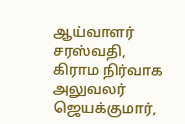ஆய்வாளர் சரஸ்வதி, கிராம நிர்வாக அலுவலர் ஜெயக்குமார்,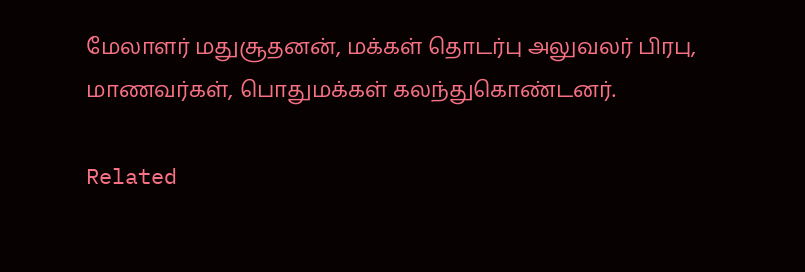மேலாளர் மதுசூதனன், மக்கள் தொடர்பு அலுவலர் பிரபு, மாணவர்கள், பொதுமக்கள் கலந்துகொண்டனர்.

Related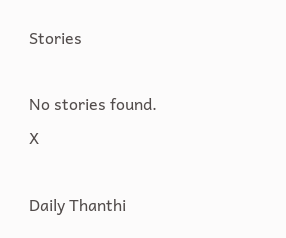Stories

No stories found.
X

Daily Thanthi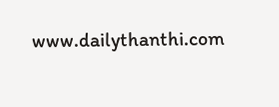www.dailythanthi.com